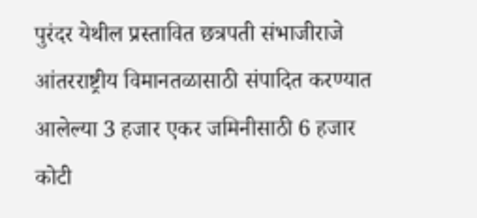पुरंदर येथील प्रस्तावित छत्रपती संभाजीराजे आंतरराष्ट्रीय विमानतळासाठी संपादित करण्यात आलेल्या 3 हजार एकर जमिनीसाठी 6 हजार कोटी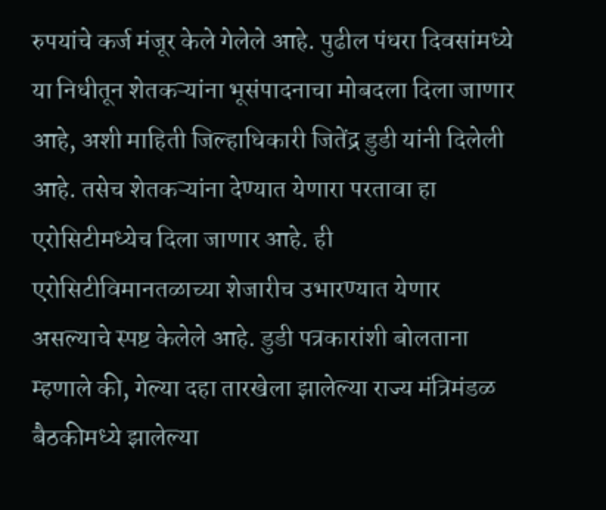रुपयांचे कर्ज मंजूर केले गेलेले आहे. पुढील पंधरा दिवसांमध्ये या निधीतून शेतकऱ्यांना भूसंपादनाचा मोबदला दिला जाणार आहे, अशी माहिती जिल्हाधिकारी जितेंद्र डुडी यांनी दिलेली आहे. तसेच शेतकऱ्यांना देण्यात येणारा परतावा हा एरोसिटीमध्येच दिला जाणार आहे. ही एरोसिटीविमानतळाच्या शेजारीच उभारण्यात येणार असल्याचे स्पष्ट केलेले आहे. डुडी पत्रकारांशी बोलताना म्हणाले की, गेल्या दहा तारखेला झालेल्या राज्य मंत्रिमंडळ बैठकीमध्ये झालेल्या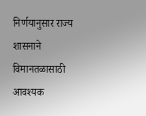निर्णयानुसार राज्य शासनाने विमानतळासाठी आवश्यक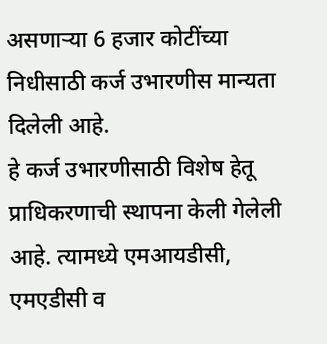असणाऱ्या 6 हजार कोटींच्या निधीसाठी कर्ज उभारणीस मान्यता दिलेली आहे.
हे कर्ज उभारणीसाठी विशेष हेतू प्राधिकरणाची स्थापना केली गेलेली आहे. त्यामध्ये एमआयडीसी, एमएडीसी व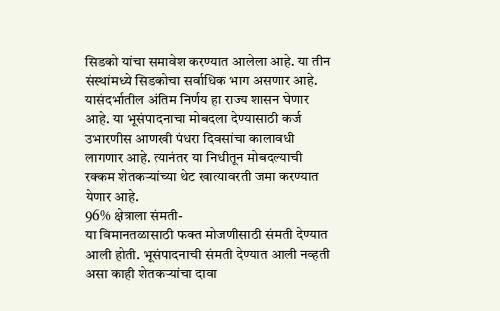सिडको यांचा समावेश करण्यात आलेला आहे. या तीन संस्थांमध्ये सिडकोचा सर्वाधिक भाग असणार आहे. यासंदर्भातील अंतिम निर्णय हा राज्य शासन घेणार आहे. या भूसंपादनाचा मोबदला देण्यासाठी कर्ज उभारणीस आणखी पंधरा दिवसांचा कालावधी लागणार आहे. त्यानंतर या निधीतून मोबदल्याची रक्कम शेतकऱ्यांच्या थेट खात्यावरती जमा करण्यात येणार आहे.
96% क्षेत्राला संमती-
या विमानतळासाठी फक्त मोजणीसाठी संमती देण्यात आली होती. भूसंपादनाची संमती देण्यात आली नव्हती असा काही शेतकऱ्यांचा दावा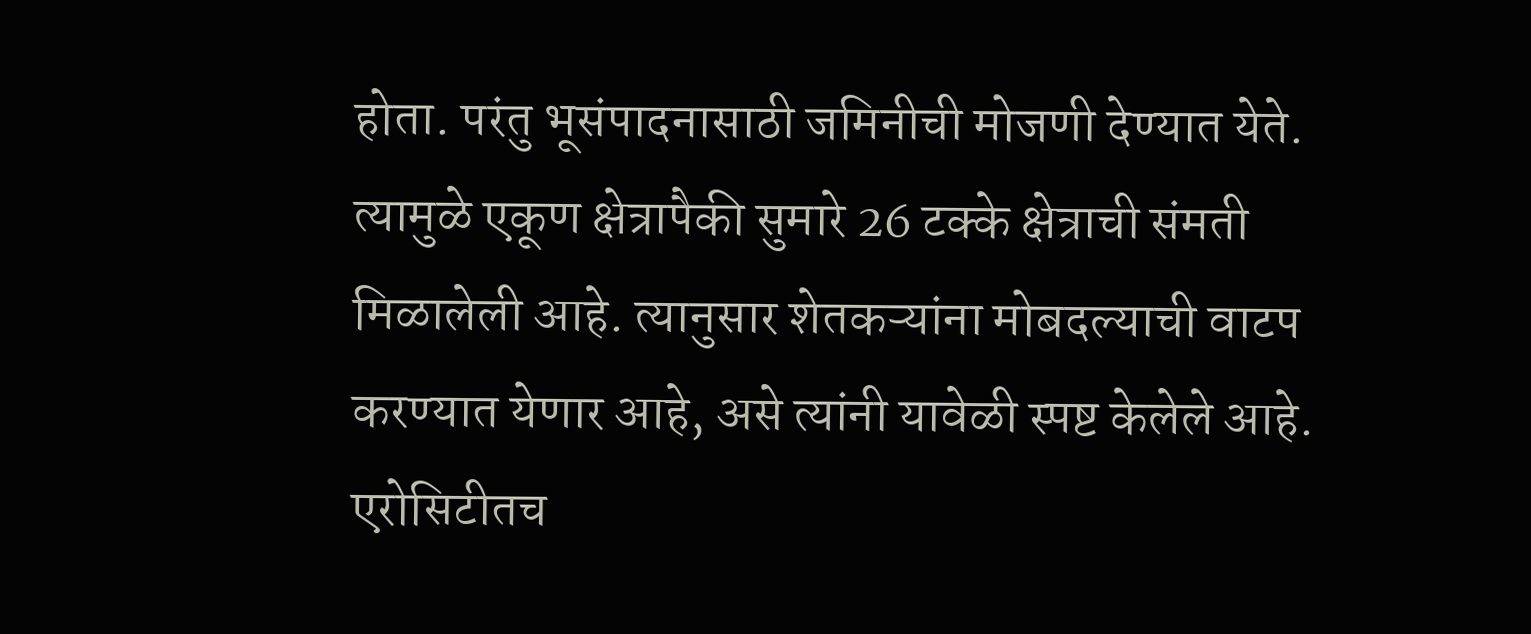होता. परंतु भूसंपादनासाठी जमिनीची मोजणी देण्यात येते. त्यामुळे एकूण क्षेत्रापैकी सुमारे 26 टक्के क्षेत्राची संमती मिळालेली आहे. त्यानुसार शेतकऱ्यांना मोबदल्याची वाटप करण्यात येणार आहे, असे त्यांनी यावेळी स्पष्ट केलेले आहे.
एरोसिटीतच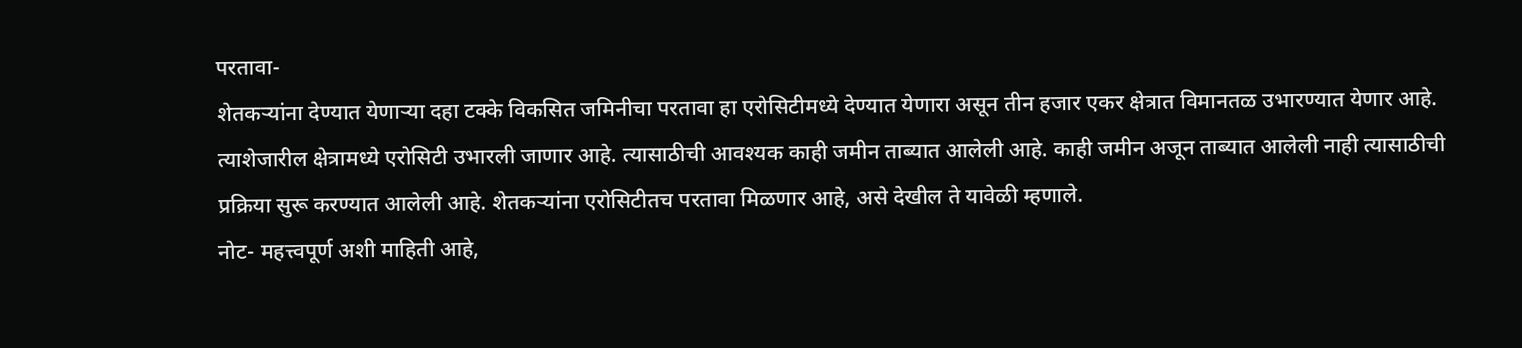परतावा-
शेतकऱ्यांना देण्यात येणाऱ्या दहा टक्के विकसित जमिनीचा परतावा हा एरोसिटीमध्ये देण्यात येणारा असून तीन हजार एकर क्षेत्रात विमानतळ उभारण्यात येणार आहे. त्याशेजारील क्षेत्रामध्ये एरोसिटी उभारली जाणार आहे. त्यासाठीची आवश्यक काही जमीन ताब्यात आलेली आहे. काही जमीन अजून ताब्यात आलेली नाही त्यासाठीची प्रक्रिया सुरू करण्यात आलेली आहे. शेतकऱ्यांना एरोसिटीतच परतावा मिळणार आहे, असे देखील ते यावेळी म्हणाले.
नोट- महत्त्वपूर्ण अशी माहिती आहे,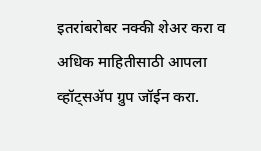इतरांबरोबर नक्की शेअर करा व अधिक माहितीसाठी आपला व्हॉट्सॲप ग्रुप जॉईन करा.